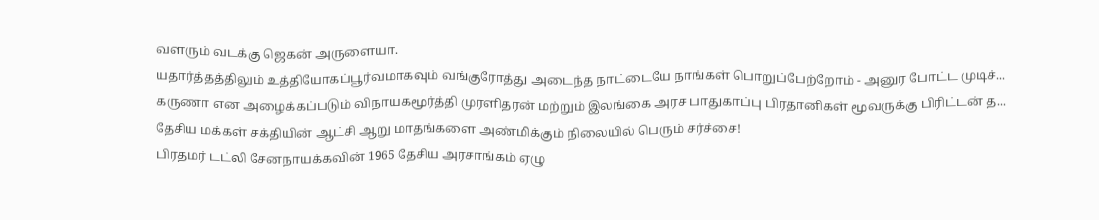வளரும் வடக்கு ஜெகன் அருளையா.
யதார்த்தத்திலும் உத்தியோகப்பூர்வமாகவும் வங்குரோத்து அடைந்த நாட்டையே நாங்கள் பொறுப்பேற்றோம் - அனுர போட்ட முடிச்...
கருணா என அழைக்கப்படும் விநாயகமூர்த்தி முரளிதரன் மற்றும் இலங்கை அரச பாதுகாப்பு பிரதானிகள் மூவருக்கு பிரிட்டன் த...
தேசிய மக்கள் சக்தியின் ஆட்சி ஆறு மாதங்களை அண்மிக்கும் நிலையில் பெரும் சர்ச்சை!
பிரதமர் டட்லி சேனநாயக்கவின் 1965 தேசிய அரசாங்கம் ஏழு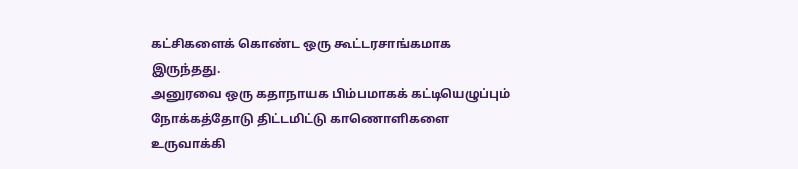கட்சிகளைக் கொண்ட ஒரு கூட்டரசாங்கமாக இருந்தது.
அனுரவை ஒரு கதாநாயக பிம்பமாகக் கட்டியெழுப்பும் நோக்கத்தோடு திட்டமிட்டு காணொளிகளை உருவாக்கி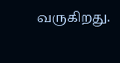வருகிறது.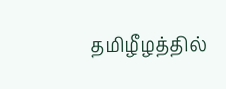தமிழீழத்தில்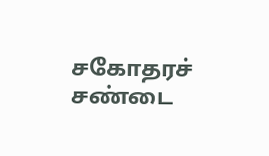சகோதரச் சண்டை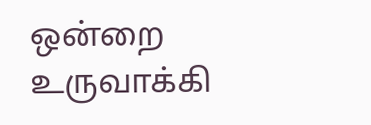ஒன்றை உருவாக்கி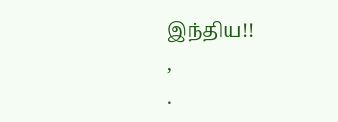இந்திய!!
,
.